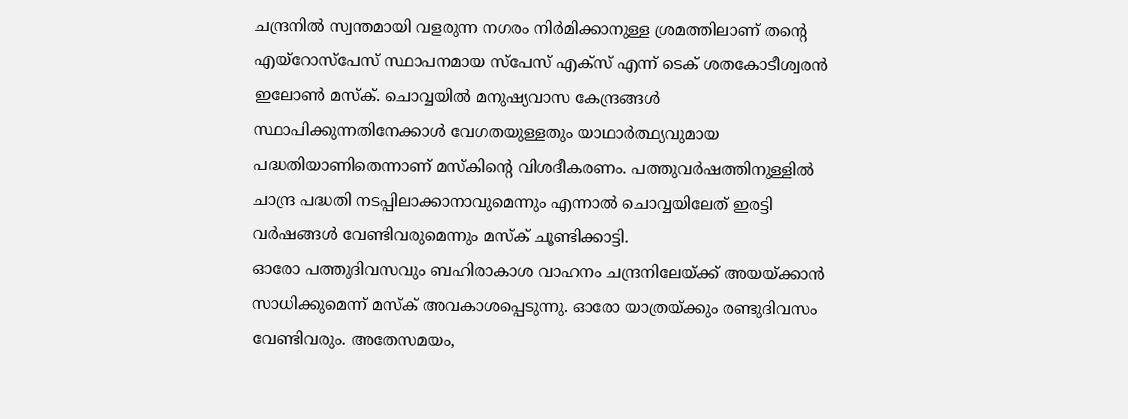ചന്ദ്രനിൽ സ്വന്തമായി വളരുന്ന നഗരം നിർമിക്കാനുള്ള ശ്രമത്തിലാണ് തന്റെ എയ്റോസ്പേസ് സ്ഥാപനമായ സ്പേസ് എക്സ് എന്ന് ടെക് ശതകോടീശ്വരൻ ഇലോൺ മസ്ക്. ചൊവ്വയിൽ മനുഷ്യവാസ കേന്ദ്രങ്ങൾ സ്ഥാപിക്കുന്നതിനേക്കാൾ വേഗതയുള്ളതും യാഥാർത്ഥ്യവുമായ പദ്ധതിയാണിതെന്നാണ് മസ്കിന്റെ വിശദീകരണം. പത്തുവർഷത്തിനുള്ളിൽ ചാന്ദ്ര പദ്ധതി നടപ്പിലാക്കാനാവുമെന്നും എന്നാൽ ചൊവ്വയിലേത് ഇരട്ടി വർഷങ്ങൾ വേണ്ടിവരുമെന്നും മസ്ക് ചൂണ്ടിക്കാട്ടി.
ഓരോ പത്തുദിവസവും ബഹിരാകാശ വാഹനം ചന്ദ്രനിലേയ്ക്ക് അയയ്ക്കാൻ സാധിക്കുമെന്ന് മസ്ക് അവകാശപ്പെടുന്നു. ഓരോ യാത്രയ്ക്കും രണ്ടുദിവസം വേണ്ടിവരും. അതേസമയം,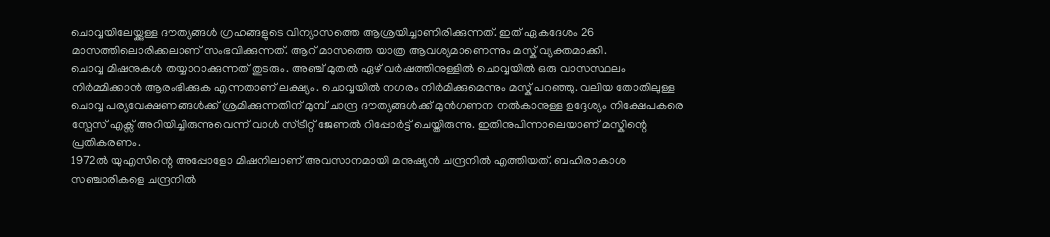ചൊവ്വയിലേയ്ക്കുള്ള ദൗത്യങ്ങൾ ഗ്രഹങ്ങളുടെ വിന്യാസത്തെ ആശ്രയിച്ചാണിരിക്കുന്നത്. ഇത് ഏകദേശം 26 മാസത്തിലൊരിക്കലാണ് സംഭവിക്കുന്നത്. ആറ് മാസത്തെ യാത്ര ആവശ്യമാണെന്നും മസ്ക് വ്യക്തമാക്കി.
ചൊവ്വ മിഷനുകൾ തയ്യാറാക്കുന്നത് തുടരും. അഞ്ച് മുതൽ ഏഴ് വർഷത്തിനുള്ളിൽ ചൊവ്വയിൽ ഒരു വാസസ്ഥലം നിർമ്മിക്കാൻ ആരംഭിക്കുക എന്നതാണ് ലക്ഷ്യം. ചൊവ്വയിൽ നഗരം നിർമിക്കുമെന്നും മസ്ക് പറഞ്ഞു. വലിയ തോതിലുള്ള ചൊവ്വ പര്യവേക്ഷണങ്ങൾക്ക് ശ്രമിക്കുന്നതിന് മുമ്പ് ചാന്ദ്ര ദൗത്യങ്ങൾക്ക് മുൻഗണന നൽകാനുള്ള ഉദ്ദേശ്യം നിക്ഷേപകരെ സ്പേസ് എക്സ് അറിയിച്ചിരുന്നുവെന്ന് വാൾ സ്ട്രീറ്റ് ജേണൽ റിപ്പോർട്ട് ചെയ്തിരുന്നു. ഇതിനുപിന്നാലെയാണ് മസ്കിന്റെ പ്രതികരണം.
1972ൽ യുഎസിന്റെ അപ്പോളോ മിഷനിലാണ് അവസാനമായി മനുഷ്യൻ ചന്ദ്രനിൽ എത്തിയത്. ബഹിരാകാശ സഞ്ചാരികളെ ചന്ദ്രനിൽ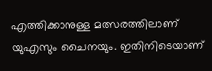എത്തിക്കാനുള്ള മത്സരത്തിലാണ് യുഎസും ചൈനയും. ഇതിനിടെയാണ്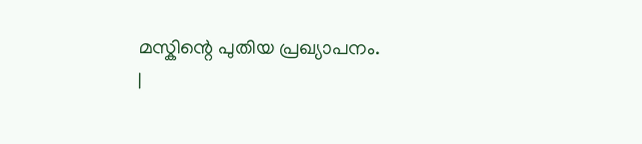മസ്കിന്റെ പുതിയ പ്രഖ്യാപനം.
|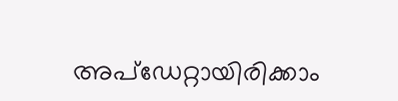അപ്ഡേറ്റായിരിക്കാം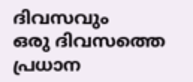ദിവസവും
ഒരു ദിവസത്തെ പ്രധാന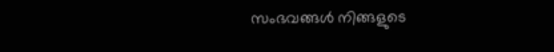സംഭവങ്ങൾ നിങ്ങളുടെ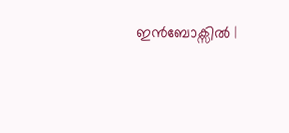ഇൻബോക്സിൽ |